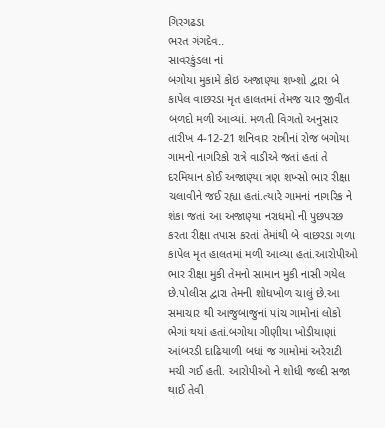ગિરગઢડા
ભરત ગંગદેવ..
સાવરકુંડલા નાં
બગોયા મુકામે કોઇ અજાણ્યા શખ્શો દ્વારા બે કાપેલ વાછરડા મૃત હાલતમાં તેમજ ચાર જીવીત બળદો મળી આવ્યાં. મળતી વિગતો અનુસાર તારીખ 4-12-21 શનિવાર રાત્રીનાં રોજ બગોયા ગામનો નાગરિકો રાત્રે વાડીએ જતાં હતાં તે દરમિયાન કોઈ અજાણ્યા ત્રણ શખ્સો ભાર રીક્ષા ચલાવીને જઈ રહ્યા હતાં.ત્યારે ગામનાં નાગરિક ને શંકા જતાં આ અજાણ્યા નરાધમો ની પુછપરછ કરતા રીક્ષા તપાસ કરતાં તેમાંથી બે વાછરડા ગળા કાપેલ મૃત હાલતમાં મળી આવ્યા હતાં.આરોપીઓ ભાર રીક્ષા મુકી તેમનો સામાન મુકી નાસી ગયેલ છે.પોલીસ દ્વારા તેમની શોધખોળ ચાલું છે.આ સમાચાર થી આજુબાજુનાં પાંચ ગામોનાં લોકો ભેગાં થયાં હતાં.બગોયા ગીણીયા ખોડીયાણાં આંબરડી દાઢિયાળી બધાં જ ગામોમાં અરેરાટી મચી ગઈ હતી. આરોપીઓ ને શોધી જલ્દી સજા થાઈ તેવી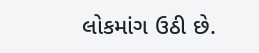લોકમાંગ ઉઠી છે.